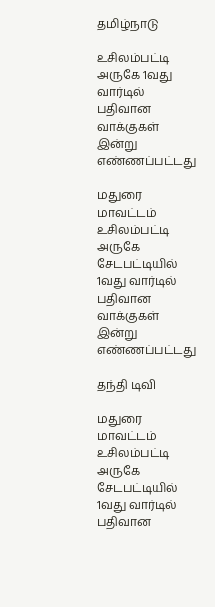தமிழ்நாடு

உசிலம்பட்டி அருகே 1வது வார்டில் பதிவான வாக்குகள் இன்று எண்ணப்பட்டது

மதுரை மாவட்டம் உசிலம்பட்டி அருகே சேடபட்டியில் 1வது வார்டில் பதிவான வாக்குகள் இன்று எண்ணப்பட்டது

தந்தி டிவி

மதுரை மாவட்டம் உசிலம்பட்டி அருகே சேடபட்டியில் 1வது வார்டில் பதிவான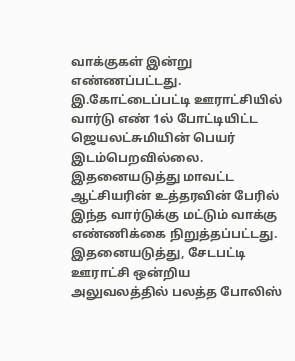வாக்குகள் இன்று எண்ணப்பட்டது. இ.கோட்டைப்பட்டி ஊராட்சியில் வார்டு எண் 1ல் போட்டியிட்ட ஜெயலட்சுமியின் பெயர் இடம்பெறவில்லை. இதனையடுத்து மாவட்ட ஆட்சியரின் உத்தரவின் பேரில் இந்த வார்டுக்கு மட்டும் வாக்கு எண்ணிக்கை நிறுத்தப்பட்டது. இதனையடுத்து, சேடபட்டி ஊராட்சி ஒன்றிய அலுவலத்தில் பலத்த போலிஸ்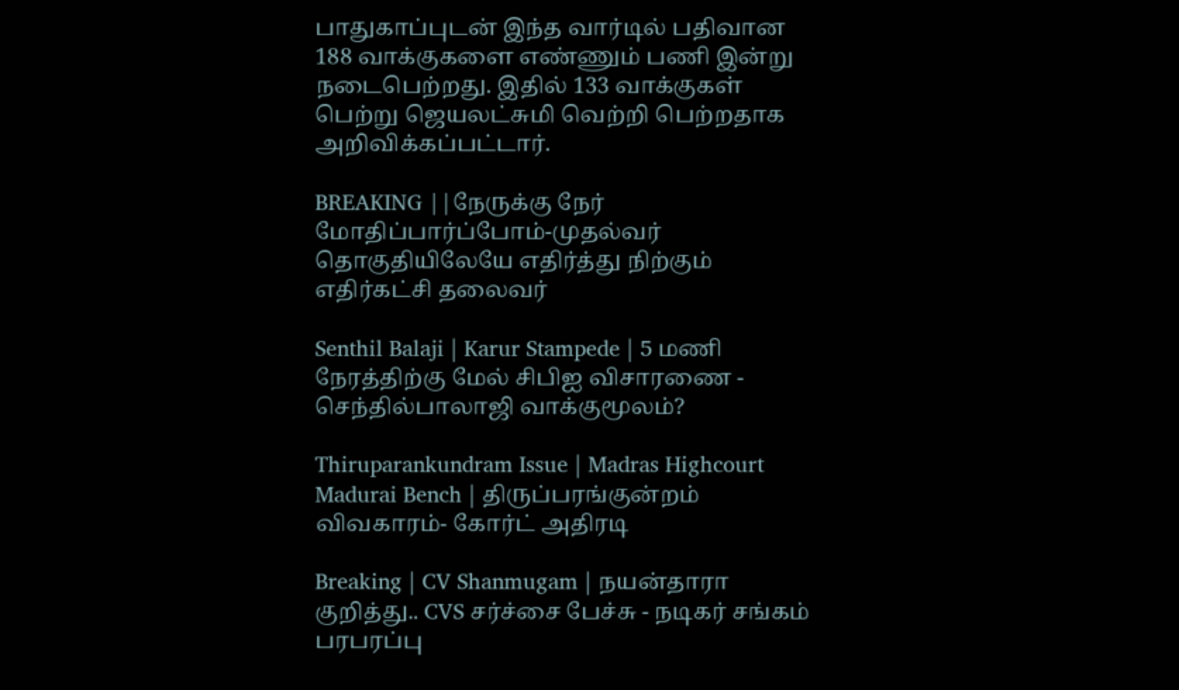பாதுகாப்புடன் இந்த வார்டில் பதிவான 188 வாக்குகளை எண்ணும் பணி இன்று நடைபெற்றது. இதில் 133 வாக்குகள் பெற்று ஜெயலட்சுமி வெற்றி பெற்றதாக அறிவிக்கப்பட்டார்.

BREAKING ||நேருக்கு நேர் மோதிப்பார்ப்போம்-முதல்வர் தொகுதியிலேயே எதிர்த்து நிற்கும் எதிர்கட்சி தலைவர்

Senthil Balaji | Karur Stampede | 5 மணி நேரத்திற்கு மேல் சிபிஐ விசாரணை - செந்தில்பாலாஜி வாக்குமூலம்?

Thiruparankundram Issue | Madras Highcourt Madurai Bench | திருப்பரங்குன்றம் விவகாரம்- கோர்ட் அதிரடி

Breaking | CV Shanmugam | நயன்தாரா குறித்து.. CVS சர்ச்சை பேச்சு - நடிகர் சங்கம் பரபரப்பு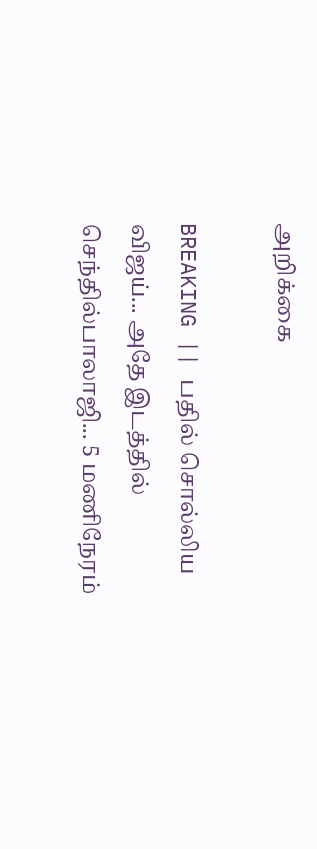அறிக்கை

BREAKING || பதில் சொல்லிய விஜய்... அதே இடத்தில் செந்தில்பாலாஜி... 5 மணிநேரம்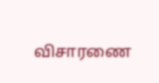விசாரணை